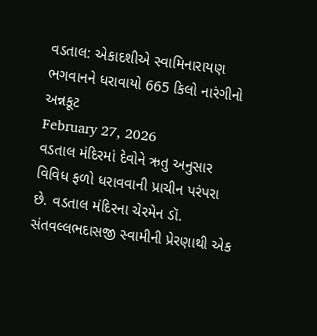વડતાલ: એકાદશીએ સ્વામિનારાયણ ભગવાનને ધરાવાયો 665 કિલો નારંગીનો અન્નકૂટ
February 27, 2026
વડતાલ મંદિરમાં દેવોને ઋતુ અનુસાર વિવિધ ફળો ધરાવવાની પ્રાચીન પરંપરા છે. વડતાલ મંદિરના ચેરમેન ડૉ. સંતવલ્લભદાસજી સ્વામીની પ્રેરણાથી એક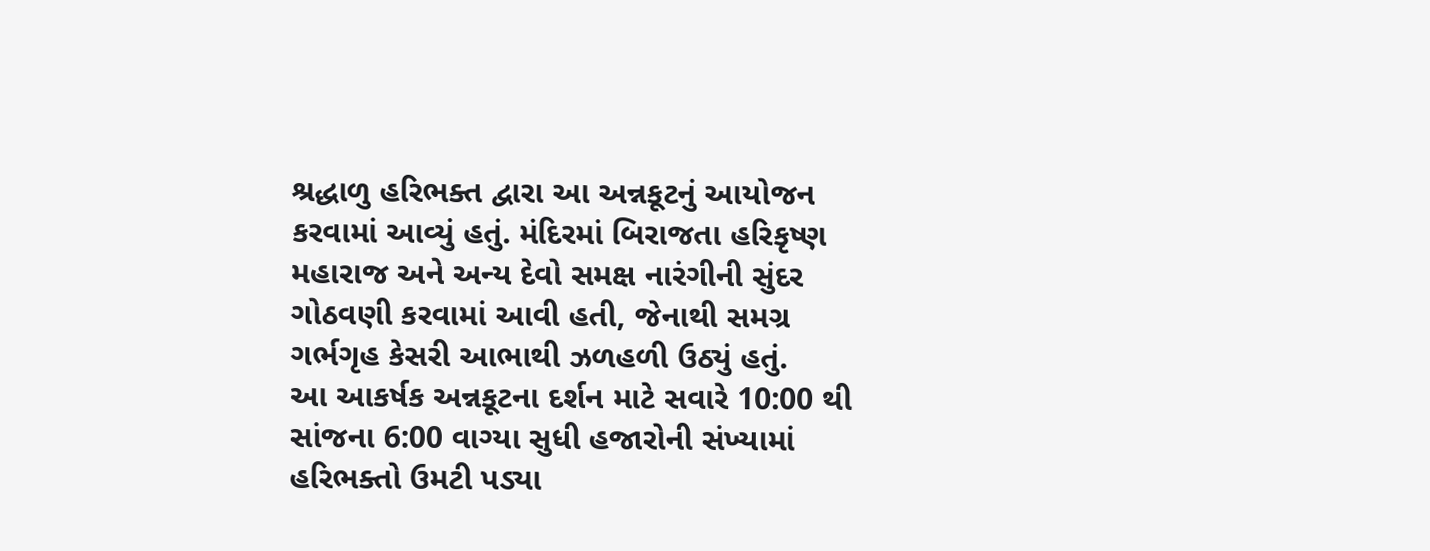શ્રદ્ધાળુ હરિભક્ત દ્વારા આ અન્નકૂટનું આયોજન કરવામાં આવ્યું હતું. મંદિરમાં બિરાજતા હરિકૃષ્ણ મહારાજ અને અન્ય દેવો સમક્ષ નારંગીની સુંદર ગોઠવણી કરવામાં આવી હતી, જેનાથી સમગ્ર ગર્ભગૃહ કેસરી આભાથી ઝળહળી ઉઠ્યું હતું.
આ આકર્ષક અન્નકૂટના દર્શન માટે સવારે 10:00 થી સાંજના 6:00 વાગ્યા સુધી હજારોની સંખ્યામાં હરિભક્તો ઉમટી પડ્યા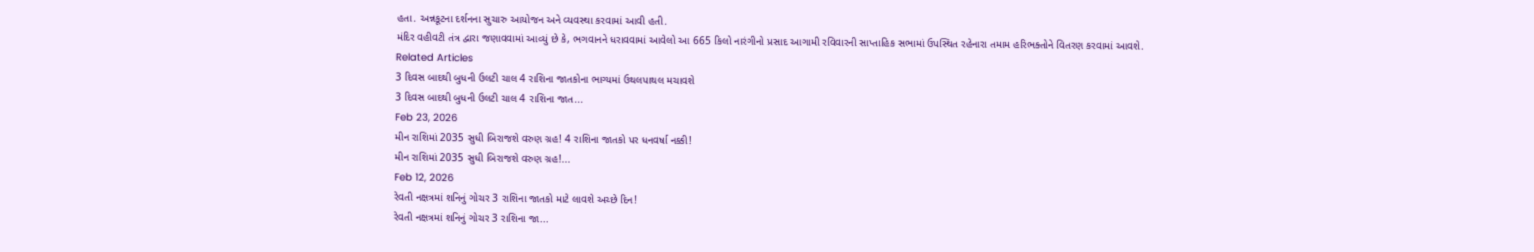હતા. અન્નકૂટના દર્શનના સુચારુ આયોજન અને વ્યવસ્થા કરવામાં આવી હતી.
મંદિર વહીવટી તંત્ર દ્વારા જણાવવામાં આવ્યું છે કે, ભગવાનને ધરાવવામાં આવેલો આ 665 કિલો નારંગીનો પ્રસાદ આગામી રવિવારની સાપ્તાહિક સભામાં ઉપસ્થિત રહેનારા તમામ હરિભક્તોને વિતરણ કરવામાં આવશે.
Related Articles
3 દિવસ બાદથી બુધની ઉલટી ચાલ 4 રાશિના જાતકોના ભાગ્યમાં ઉથલપાથલ મચાવશે
3 દિવસ બાદથી બુધની ઉલટી ચાલ 4 રાશિના જાત...
Feb 23, 2026
મીન રાશિમાં 2035 સુધી બિરાજશે વરુણ ગ્રહ! 4 રાશિના જાતકો પર ધનવર્ષા નક્કી!
મીન રાશિમાં 2035 સુધી બિરાજશે વરુણ ગ્રહ!...
Feb 12, 2026
રેવતી નક્ષત્રમાં શનિનું ગોચર 3 રાશિના જાતકો માટે લાવશે અચ્છે દિન!
રેવતી નક્ષત્રમાં શનિનું ગોચર 3 રાશિના જા...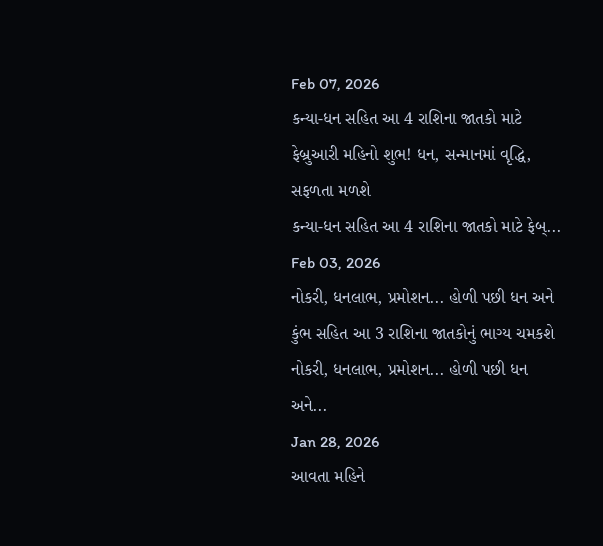Feb 07, 2026
કન્યા-ધન સહિત આ 4 રાશિના જાતકો માટે ફેબ્રુઆરી મહિનો શુભ! ધન, સન્માનમાં વૃદ્ધિ, સફળતા મળશે
કન્યા-ધન સહિત આ 4 રાશિના જાતકો માટે ફેબ્...
Feb 03, 2026
નોકરી, ધનલાભ, પ્રમોશન... હોળી પછી ધન અને કુંભ સહિત આ 3 રાશિના જાતકોનું ભાગ્ય ચમકશે
નોકરી, ધનલાભ, પ્રમોશન... હોળી પછી ધન અને...
Jan 28, 2026
આવતા મહિને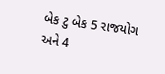બેક ટુ બેક 5 રાજયોગ અને 4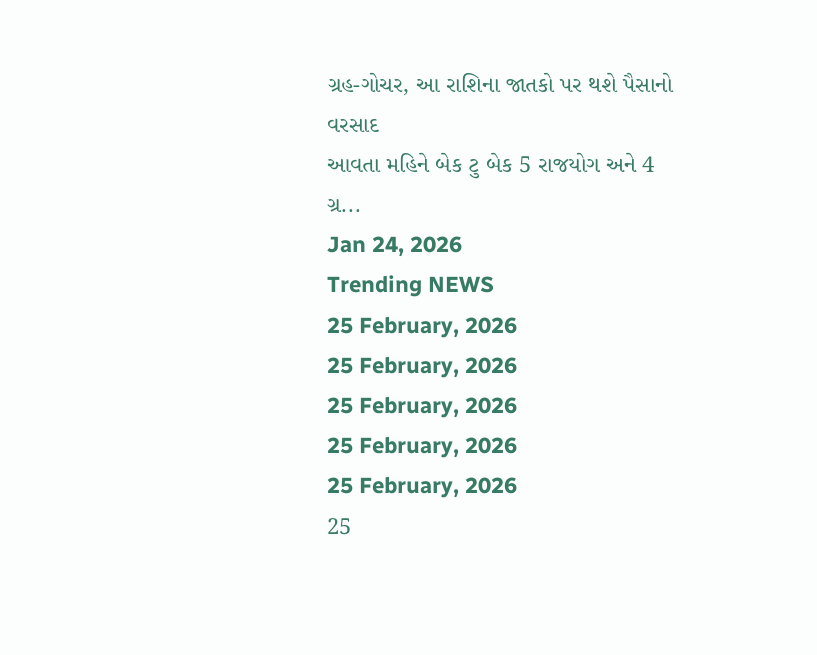ગ્રહ-ગોચર, આ રાશિના જાતકો પર થશે પૈસાનો વરસાદ
આવતા મહિને બેક ટુ બેક 5 રાજયોગ અને 4 ગ્ર...
Jan 24, 2026
Trending NEWS
25 February, 2026
25 February, 2026
25 February, 2026
25 February, 2026
25 February, 2026
25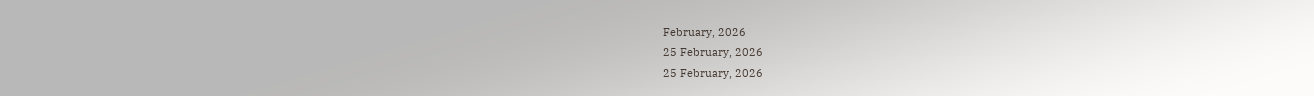February, 2026
25 February, 2026
25 February, 2026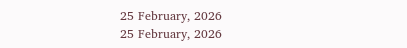25 February, 2026
25 February, 2026